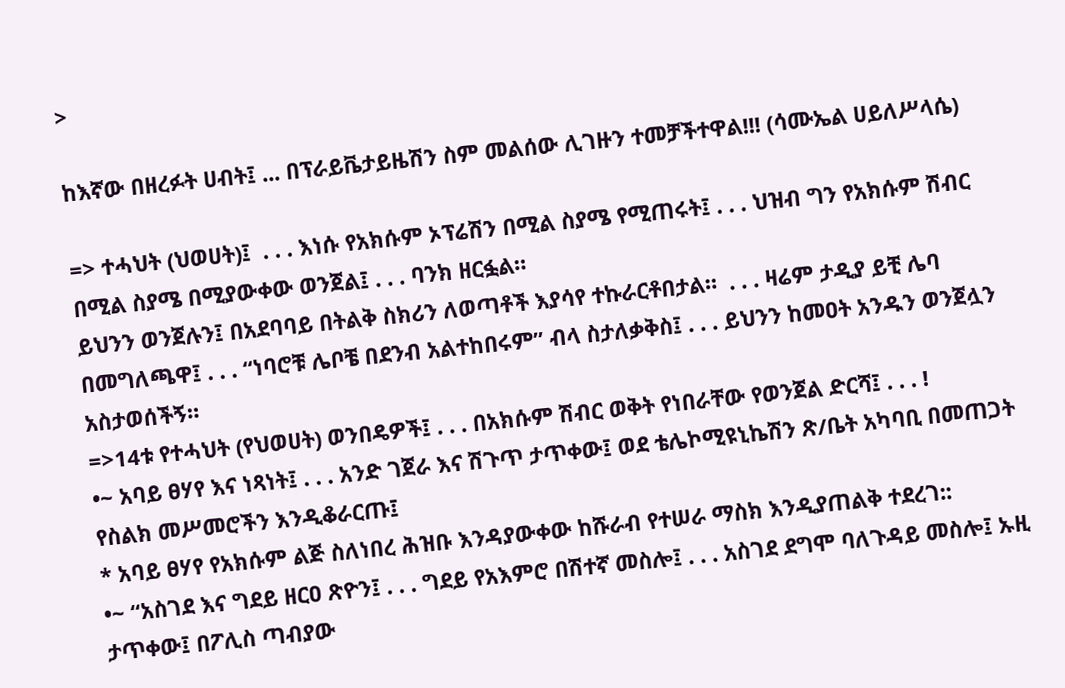>

ከእኛው በዘረፉት ሀብት፤ ... በፕራይቬታይዜሽን ስም መልሰው ሊገዙን ተመቻችተዋል!!! (ሳሙኤል ሀይለሥላሴ)

=> ተሓህት (ህወሀት)፤  . . . እነሱ የአክሱም ኦፕሬሽን በሚል ስያሜ የሚጠሩት፤ . . . ህዝብ ግን የአክሱም ሽብር በሚል ስያሜ በሚያውቀው ወንጀል፤ . . . ባንክ ዘርፏል።
ይህንን ወንጀሉን፤ በአደባባይ በትልቅ ስክሪን ለወጣቶች እያሳየ ተኩራርቶበታል።  . . . ዛሬም ታዲያ ይቺ ሌባ በመግለጫዋ፤ . . . “ነባሮቹ ሌቦቼ በደንብ አልተከበሩም” ብላ ስታለቃቅስ፤ . . . ይህንን ከመዐት አንዱን ወንጀሏን አስታወሰችኝ።
=>14ቱ የተሓህት (የህወሀት) ወንበዴዎች፤ . . . በአክሱም ሽብር ወቅት የነበራቸው የወንጀል ድርሻ፤ . . . !
•~ አባይ ፀሃየ እና ነጻነት፤ . . . አንድ ገጀራ እና ሽጉጥ ታጥቀው፤ ወደ ቴሌኮሚዩኒኬሽን ጽ/ቤት አካባቢ በመጠጋት የስልክ መሥመሮችን እንዲቆራርጡ፤
* አባይ ፀሃየ የአክሱም ልጅ ስለነበረ ሕዝቡ እንዳያውቀው ከሹራብ የተሠራ ማስክ እንዲያጠልቅ ተደረገ::
•~ “አስገደ እና ግደይ ዘርዐ ጽዮን፤ . . . ግደይ የአእምሮ በሽተኛ መስሎ፤ . . . አስገደ ደግሞ ባለጉዳይ መስሎ፤ ኡዚ ታጥቀው፤ በፖሊስ ጣብያው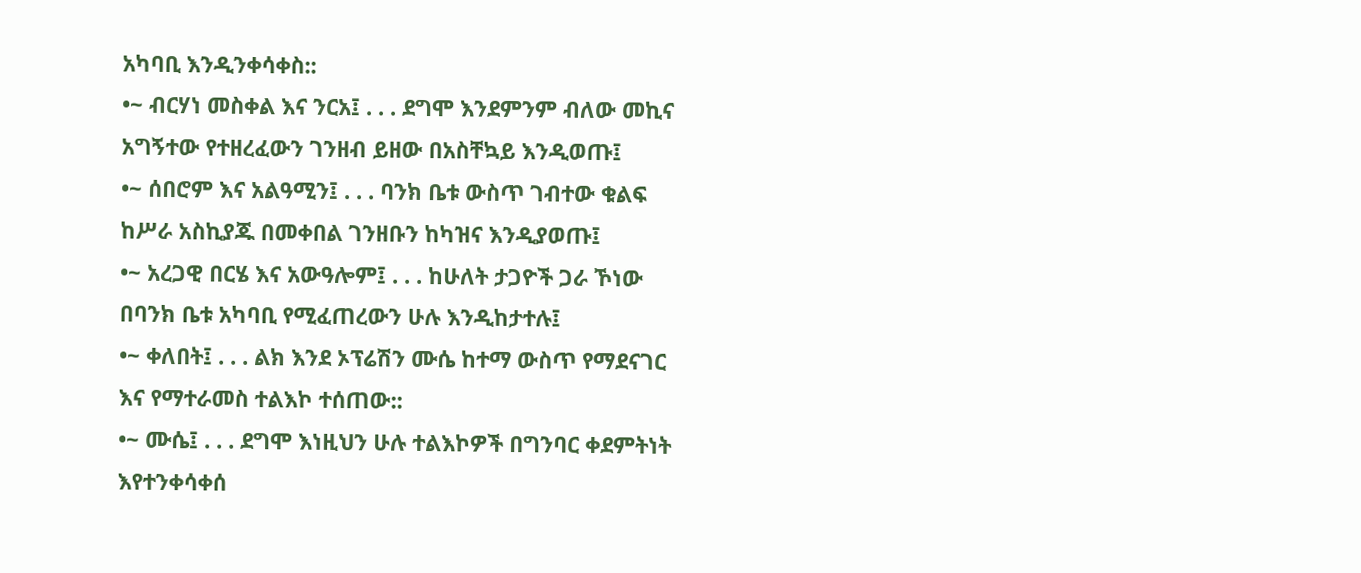አካባቢ እንዲንቀሳቀስ::
•~ ብርሃነ መስቀል እና ንርአ፤ . . . ደግሞ እንደምንም ብለው መኪና አግኝተው የተዘረፈውን ገንዘብ ይዘው በአስቸኳይ እንዲወጡ፤
•~ ሰበሮም እና አልዓሚን፤ . . . ባንክ ቤቱ ውስጥ ገብተው ቁልፍ ከሥራ አስኪያጁ በመቀበል ገንዘቡን ከካዝና እንዲያወጡ፤
•~ አረጋዊ በርሄ እና አውዓሎም፤ . . . ከሁለት ታጋዮች ጋራ ኾነው በባንክ ቤቱ አካባቢ የሚፈጠረውን ሁሉ እንዲከታተሉ፤
•~ ቀለበት፤ . . . ልክ እንደ ኦፕሬሽን ሙሴ ከተማ ውስጥ የማደናገር እና የማተራመስ ተልእኮ ተሰጠው::
•~ ሙሴ፤ . . . ደግሞ እነዚህን ሁሉ ተልእኮዎች በግንባር ቀደምትነት እየተንቀሳቀሰ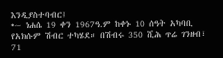እንዲያስተባብር፤
•~ ነሐሴ 19 ቀን 1967ዓ.ም ከቀኑ 10 ሰዓት አካባቢ የአክሱም ሽብር ተካሄደ። በሽብሩ 350 ሺሕ ጥሬ ገንዘብ፣ 71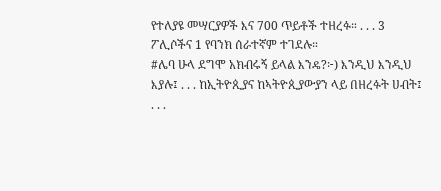የተለያዩ መሣርያዎች እና 700 ጥይቶች ተዘረፉ። . . . 3 ፖሊሶችና 1 የባንክ ሰራተኛም ተገደሉ።
#ሌባ ሁላ ደግሞ አክብሩኝ ይላል እንዴ?፦) እንዲህ እንዲህ እያሉ፤ . . . ከኢትዮጲያና ከኣትዮጲያውያን ላይ በዘረፉት ሀብት፤ . . .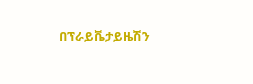በፕራይቬታይዜሽን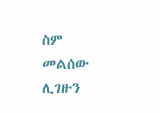ስም መልሰው ሊገዙን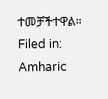ተመቻችተዋል።
Filed in: Amharic